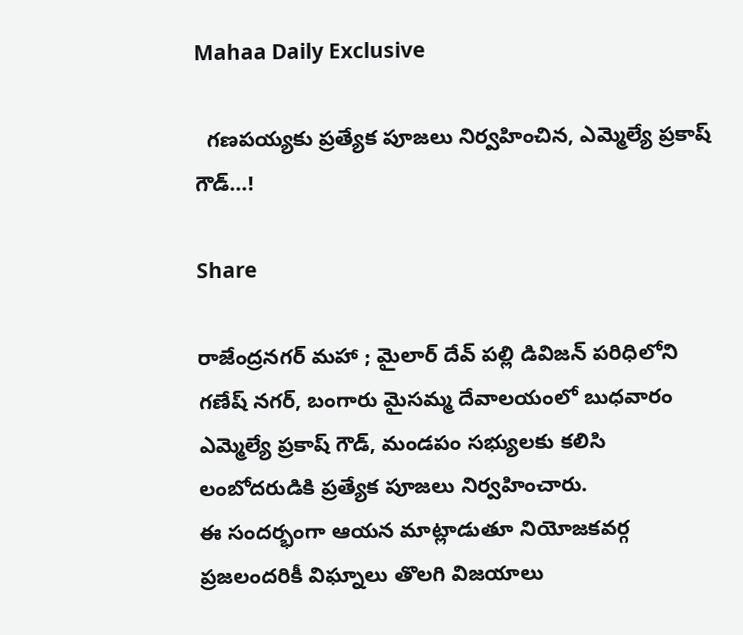Mahaa Daily Exclusive

  గణపయ్యకు ప్రత్యేక పూజలు నిర్వహించిన, ఎమ్మెల్యే ప్రకాష్ గౌడ్…!

Share

రాజేంద్రనగర్ మహా ; మైలార్ దేవ్ పల్లి డివిజన్ పరిధిలోని గణేష్ నగర్, బంగారు మైసమ్మ దేవాలయంలో బుధవారం ఎమ్మెల్యే ప్రకాష్ గౌడ్, మండపం సభ్యులకు కలిసి లంబోదరుడికి ప్రత్యేక పూజలు నిర్వహించారు.
ఈ సందర్భంగా ఆయన మాట్లాడుతూ నియోజకవర్గ ప్రజలందరికీ విఘ్నాలు తొలగి విజయాలు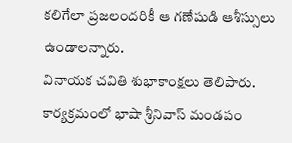కలిగేలా ప్రజలందరికీ ఆ గణేషుడి ఆశీస్సులు ఉండాలన్నారు.
వినాయక చవితి శుభాకాంక్షలు తెలిపారు. కార్యక్రమంలో భాషా శ్రీనివాస్ మండపం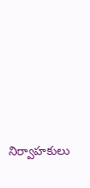నిర్వాహకులు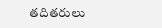తదితరులు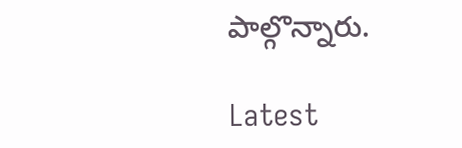పాల్గొన్నారు.

Latest